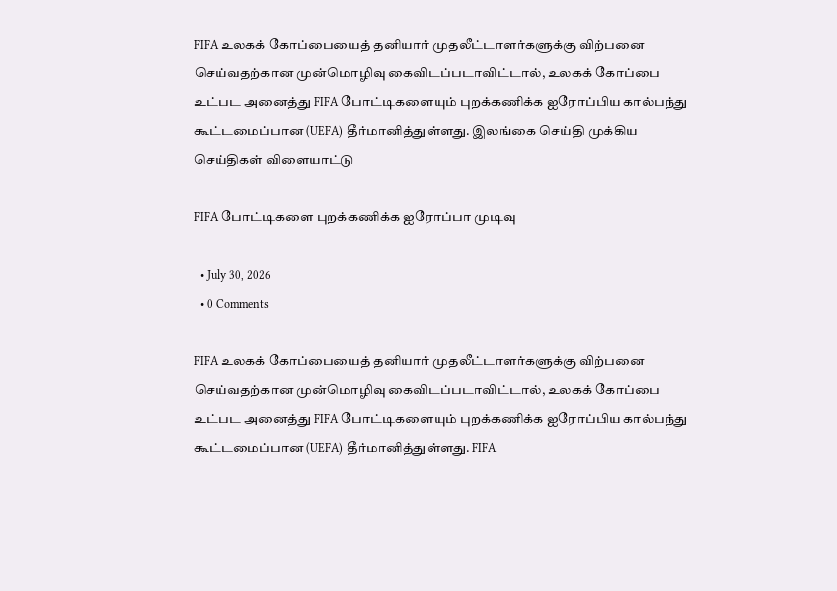FIFA உலகக் கோப்பையைத் தனியார் முதலீட்டாளர்களுக்கு விற்பனை செய்வதற்கான முன்மொழிவு கைவிடப்படாவிட்டால், உலகக் கோப்பை உட்பட அனைத்து FIFA போட்டிகளையும் புறக்கணிக்க ஐரோப்பிய கால்பந்து கூட்டமைப்பான (UEFA) தீர்மானித்துள்ளது. இலங்கை செய்தி முக்கிய செய்திகள் விளையாட்டு

FIFA போட்டிகளை புறக்கணிக்க ஐரோப்பா முடிவு

  • July 30, 2026
  • 0 Comments

FIFA உலகக் கோப்பையைத் தனியார் முதலீட்டாளர்களுக்கு விற்பனை செய்வதற்கான முன்மொழிவு கைவிடப்படாவிட்டால், உலகக் கோப்பை உட்பட அனைத்து FIFA போட்டிகளையும் புறக்கணிக்க ஐரோப்பிய கால்பந்து கூட்டமைப்பான (UEFA) தீர்மானித்துள்ளது. FIFA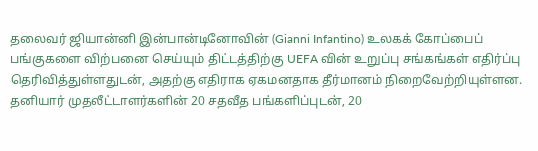தலைவர் ஜியான்னி இன்பான்டினோவின் (Gianni Infantino) உலகக் கோப்பைப் பங்குகளை விற்பனை செய்யும் திட்டத்திற்கு UEFA வின் உறுப்பு சங்கங்கள் எதிர்ப்பு தெரிவித்துள்ளதுடன், அதற்கு எதிராக ஏகமனதாக தீர்மானம் நிறைவேற்றியுள்ளன. தனியார் முதலீட்டாளர்களின் 20 சதவீத பங்களிப்புடன், 20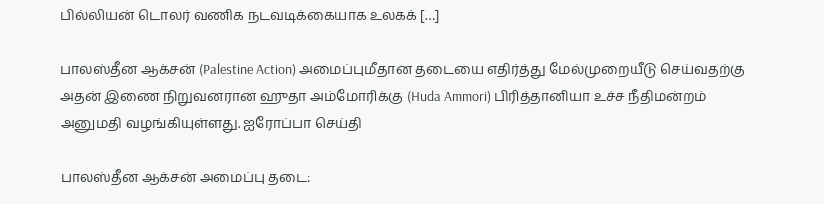பில்லியன் டொலர் வணிக நடவடிக்கையாக உலகக் […]

பாலஸ்தீன ஆக்சன் (Palestine Action) அமைப்புமீதான தடையை எதிர்த்து மேல்முறையீடு செய்வதற்கு அதன் இணை நிறுவனரான ஹுதா அம்மோரிக்கு (Huda Ammori) பிரித்தானியா உச்ச நீதிமன்றம் அனுமதி வழங்கியுள்ளது. ஐரோப்பா செய்தி

பாலஸ்தீன ஆக்சன் அமைப்பு தடை: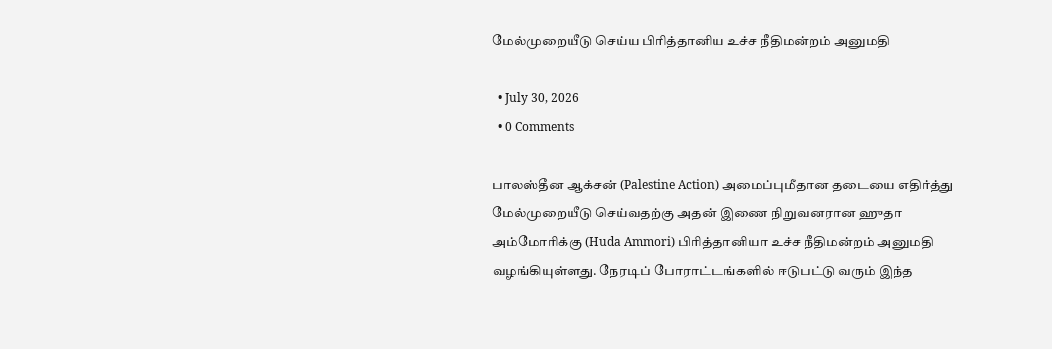மேல்முறையீடு செய்ய பிரித்தானிய உச்ச நீதிமன்றம் அனுமதி

  • July 30, 2026
  • 0 Comments

பாலஸ்தீன ஆக்சன் (Palestine Action) அமைப்புமீதான தடையை எதிர்த்து மேல்முறையீடு செய்வதற்கு அதன் இணை நிறுவனரான ஹுதா அம்மோரிக்கு (Huda Ammori) பிரித்தானியா உச்ச நீதிமன்றம் அனுமதி வழங்கியுள்ளது. நேரடிப் போராட்டங்களில் ஈடுபட்டு வரும் இந்த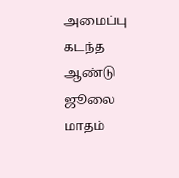அமைப்பு கடந்த ஆண்டு ஜூலை மாதம்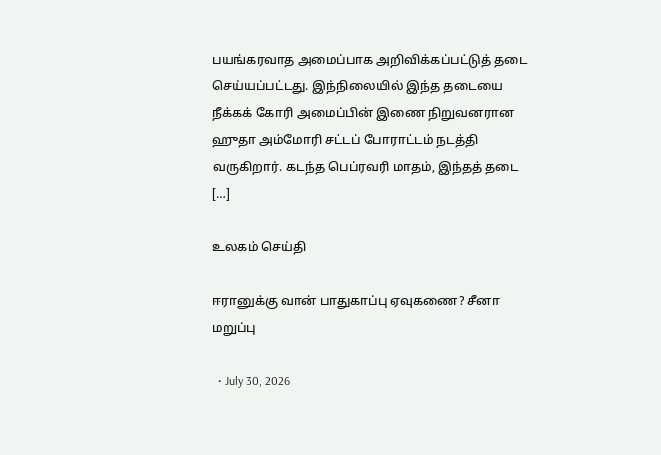பயங்கரவாத அமைப்பாக அறிவிக்கப்பட்டுத் தடை செய்யப்பட்டது. இந்நிலையில் இந்த தடையை நீக்கக் கோரி அமைப்பின் இணை நிறுவனரான ஹுதா அம்மோரி சட்டப் போராட்டம் நடத்தி வருகிறார். கடந்த பெப்ரவரி மாதம், இந்தத் தடை […]

உலகம் செய்தி

ஈரானுக்கு வான் பாதுகாப்பு ஏவுகணை? சீனா மறுப்பு

  • July 30, 2026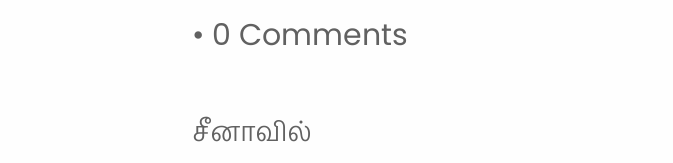• 0 Comments

சீனாவில்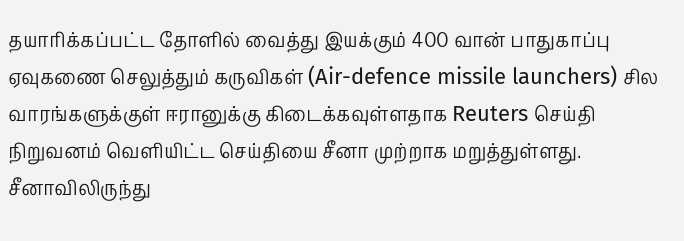தயாரிக்கப்பட்ட தோளில் வைத்து இயக்கும் 400 வான் பாதுகாப்பு ஏவுகணை செலுத்தும் கருவிகள் (Air-defence missile launchers) சில வாரங்களுக்குள் ஈரானுக்கு கிடைக்கவுள்ளதாக Reuters செய்தி நிறுவனம் வெளியிட்ட செய்தியை சீனா முற்றாக மறுத்துள்ளது. சீனாவிலிருந்து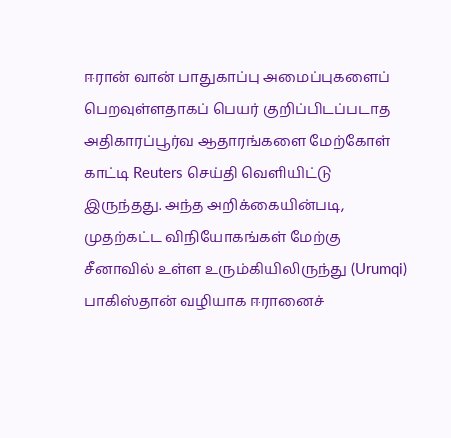ஈரான் வான் பாதுகாப்பு அமைப்புகளைப் பெறவுள்ளதாகப் பெயர் குறிப்பிடப்படாத அதிகாரப்பூர்வ ஆதாரங்களை மேற்கோள் காட்டி Reuters செய்தி வெளியிட்டு இருந்தது. அந்த அறிக்கையின்படி, முதற்கட்ட விநியோகங்கள் மேற்கு சீனாவில் உள்ள உரும்கியிலிருந்து (Urumqi) பாகிஸ்தான் வழியாக ஈரானைச்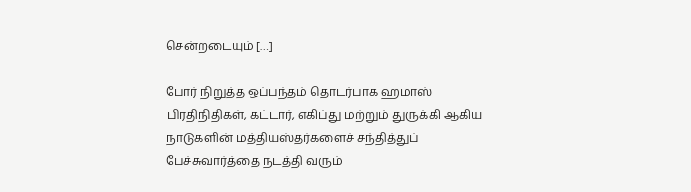சென்றடையும் […]

போர் நிறுத்த ஒப்பந்தம் தொடர்பாக ஹமாஸ் பிரதிநிதிகள், கட்டார், எகிப்து மற்றும் துருக்கி ஆகிய நாடுகளின் மத்தியஸ்தர்களைச் சந்தித்துப் பேச்சுவார்த்தை நடத்தி வரும்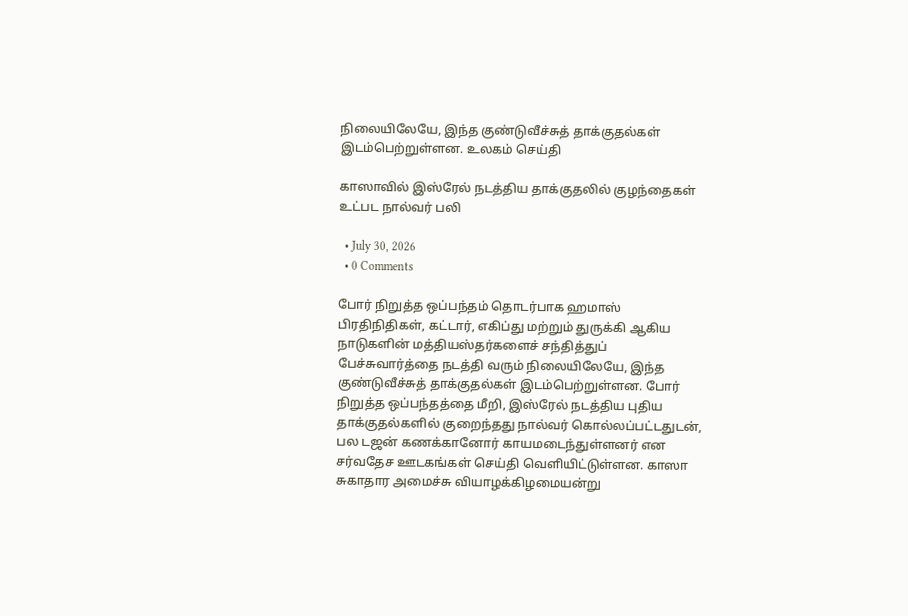நிலையிலேயே, இந்த குண்டுவீச்சுத் தாக்குதல்கள் இடம்பெற்றுள்ளன. உலகம் செய்தி

காஸாவில் இஸ்ரேல் நடத்திய தாக்குதலில் குழந்தைகள் உட்பட நால்வர் பலி

  • July 30, 2026
  • 0 Comments

போர் நிறுத்த ஒப்பந்தம் தொடர்பாக ஹமாஸ் பிரதிநிதிகள், கட்டார், எகிப்து மற்றும் துருக்கி ஆகிய நாடுகளின் மத்தியஸ்தர்களைச் சந்தித்துப் பேச்சுவார்த்தை நடத்தி வரும் நிலையிலேயே, இந்த குண்டுவீச்சுத் தாக்குதல்கள் இடம்பெற்றுள்ளன. போர் நிறுத்த ஒப்பந்தத்தை மீறி, இஸ்ரேல் நடத்திய புதிய தாக்குதல்களில் குறைந்தது நால்வர் கொல்லப்பட்டதுடன், பல டஜன் கணக்கானோர் காயமடைந்துள்ளனர் என சர்வதேச ஊடகங்கள் செய்தி வெளியிட்டுள்ளன. காஸா சுகாதார அமைச்சு வியாழக்கிழமையன்று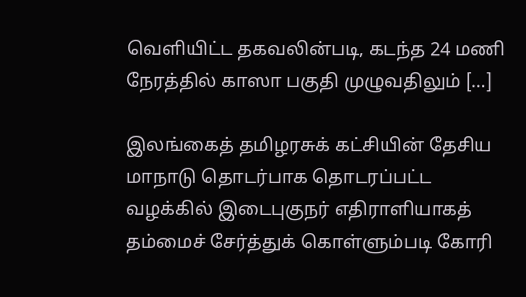வெளியிட்ட தகவலின்படி, கடந்த 24 மணி நேரத்தில் காஸா பகுதி முழுவதிலும் […]

இலங்கைத் தமிழரசுக் கட்சியின் தேசிய மாநாடு தொடர்பாக தொடரப்பட்ட வழக்கில் இடைபுகுநர் எதிராளியாகத் தம்மைச் சேர்த்துக் கொள்ளும்படி கோரி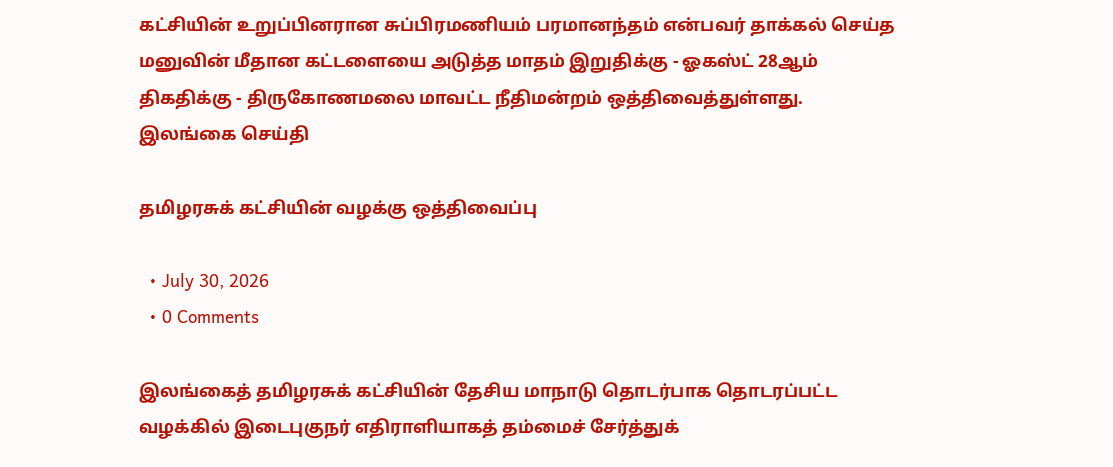கட்சியின் உறுப்பினரான சுப்பிரமணியம் பரமானந்தம் என்பவர் தாக்கல் செய்த மனுவின் மீதான கட்டளையை அடுத்த மாதம் இறுதிக்கு - ஓகஸ்ட் 28ஆம் திகதிக்கு - திருகோணமலை மாவட்ட நீதிமன்றம் ஒத்திவைத்துள்ளது. இலங்கை செய்தி

தமிழரசுக் கட்சியின் வழக்கு ஒத்திவைப்பு

  • July 30, 2026
  • 0 Comments

இலங்கைத் தமிழரசுக் கட்சியின் தேசிய மாநாடு தொடர்பாக தொடரப்பட்ட வழக்கில் இடைபுகுநர் எதிராளியாகத் தம்மைச் சேர்த்துக்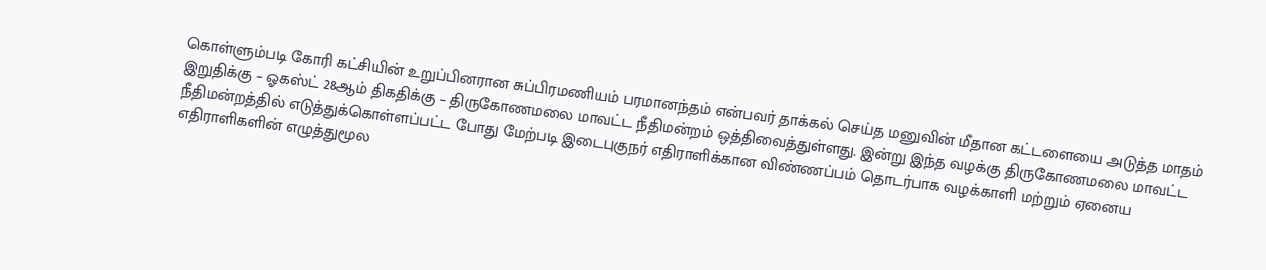கொள்ளும்படி கோரி கட்சியின் உறுப்பினரான சுப்பிரமணியம் பரமானந்தம் என்பவர் தாக்கல் செய்த மனுவின் மீதான கட்டளையை அடுத்த மாதம் இறுதிக்கு – ஓகஸ்ட் 28ஆம் திகதிக்கு – திருகோணமலை மாவட்ட நீதிமன்றம் ஒத்திவைத்துள்ளது. இன்று இந்த வழக்கு திருகோணமலை மாவட்ட நீதிமன்றத்தில் எடுத்துக்கொள்ளப்பட்ட போது மேற்படி இடைபுகுநர் எதிராளிக்கான விண்ணப்பம் தொடர்பாக வழக்காளி மற்றும் ஏனைய எதிராளிகளின் எழுத்துமூல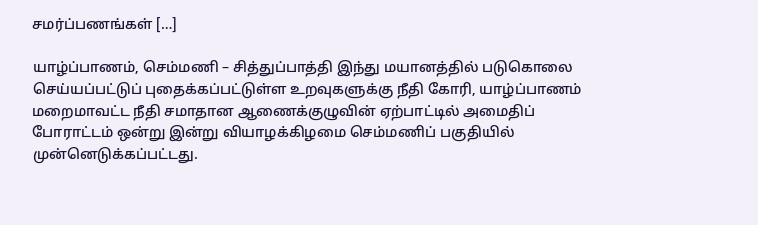சமர்ப்பணங்கள் […]

யாழ்ப்பாணம், செம்மணி – சித்துப்பாத்தி இந்து மயானத்தில் படுகொலை செய்யப்பட்டுப் புதைக்கப்பட்டுள்ள உறவுகளுக்கு நீதி கோரி, யாழ்ப்பாணம் மறைமாவட்ட நீதி சமாதான ஆணைக்குழுவின் ஏற்பாட்டில் அமைதிப் போராட்டம் ஒன்று இன்று வியாழக்கிழமை செம்மணிப் பகுதியில் முன்னெடுக்கப்பட்டது.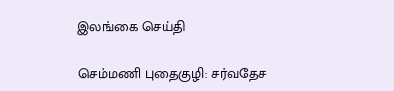இலங்கை செய்தி

செம்மணி புதைகுழி: சர்வதேச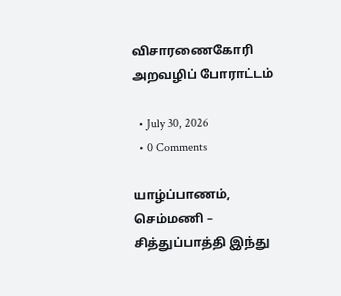விசாரணைகோரி அறவழிப் போராட்டம்

  • July 30, 2026
  • 0 Comments

யாழ்ப்பாணம், செம்மணி – சித்துப்பாத்தி இந்து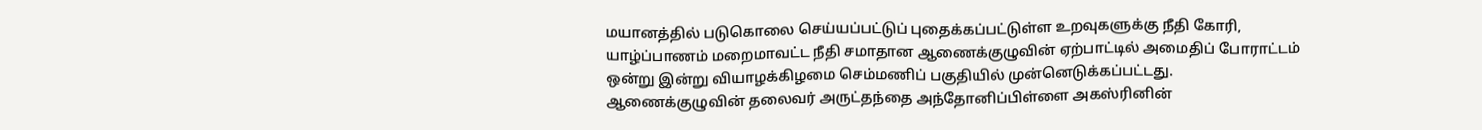மயானத்தில் படுகொலை செய்யப்பட்டுப் புதைக்கப்பட்டுள்ள உறவுகளுக்கு நீதி கோரி, யாழ்ப்பாணம் மறைமாவட்ட நீதி சமாதான ஆணைக்குழுவின் ஏற்பாட்டில் அமைதிப் போராட்டம் ஒன்று இன்று வியாழக்கிழமை செம்மணிப் பகுதியில் முன்னெடுக்கப்பட்டது. ஆணைக்குழுவின் தலைவர் அருட்தந்தை அந்தோனிப்பிள்ளை அகஸ்ரினின்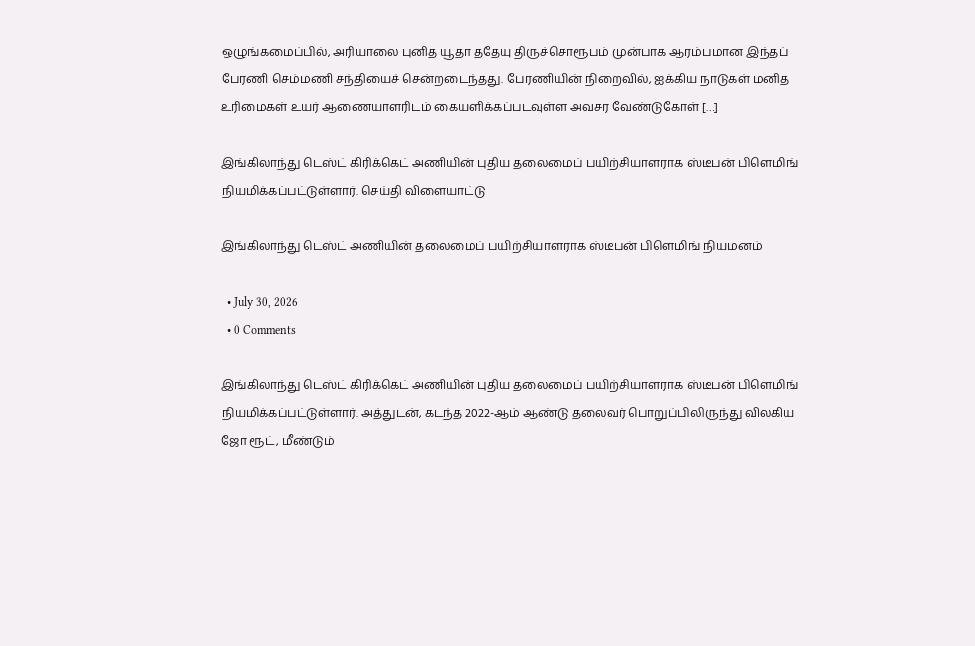ஒழுங்கமைப்பில், அரியாலை புனித யூதா ததேயு திருச்சொரூபம் முன்பாக ஆரம்பமான இந்தப் பேரணி செம்மணி சந்தியைச் சென்றடைந்தது. பேரணியின் நிறைவில், ஐக்கிய நாடுகள் மனித உரிமைகள் உயர் ஆணையாளரிடம் கையளிக்கப்படவுள்ள அவசர வேண்டுகோள் […]

இங்கிலாந்து டெஸ்ட் கிரிக்கெட் அணியின் புதிய தலைமைப் பயிற்சியாளராக ஸ்டீபன் பிளெமிங் நியமிக்கப்பட்டுள்ளார். செய்தி விளையாட்டு

இங்கிலாந்து டெஸ்ட் அணியின் தலைமைப் பயிற்சியாளராக ஸ்டீபன் பிளெமிங் நியமனம்

  • July 30, 2026
  • 0 Comments

இங்கிலாந்து டெஸ்ட் கிரிக்கெட் அணியின் புதிய தலைமைப் பயிற்சியாளராக ஸ்டீபன் பிளெமிங் நியமிக்கப்பட்டுள்ளார். அத்துடன், கடந்த 2022-ஆம் ஆண்டு தலைவர் பொறுப்பிலிருந்து விலகிய ஜோ ரூட், மீண்டும்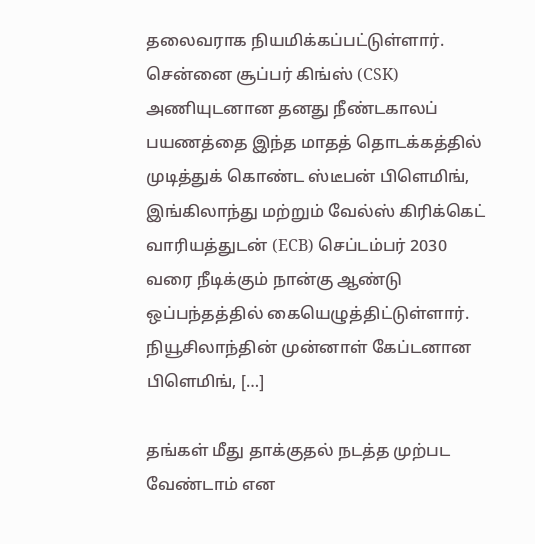தலைவராக நியமிக்கப்பட்டுள்ளார். சென்னை சூப்பர் கிங்ஸ் (CSK) அணியுடனான தனது நீண்டகாலப் பயணத்தை இந்த மாதத் தொடக்கத்தில் முடித்துக் கொண்ட ஸ்டீபன் பிளெமிங், இங்கிலாந்து மற்றும் வேல்ஸ் கிரிக்கெட் வாரியத்துடன் (ECB) செப்டம்பர் 2030 வரை நீடிக்கும் நான்கு ஆண்டு ஒப்பந்தத்தில் கையெழுத்திட்டுள்ளார். நியூசிலாந்தின் முன்னாள் கேப்டனான பிளெமிங், […]

தங்கள் மீது தாக்குதல் நடத்த முற்பட வேண்டாம் என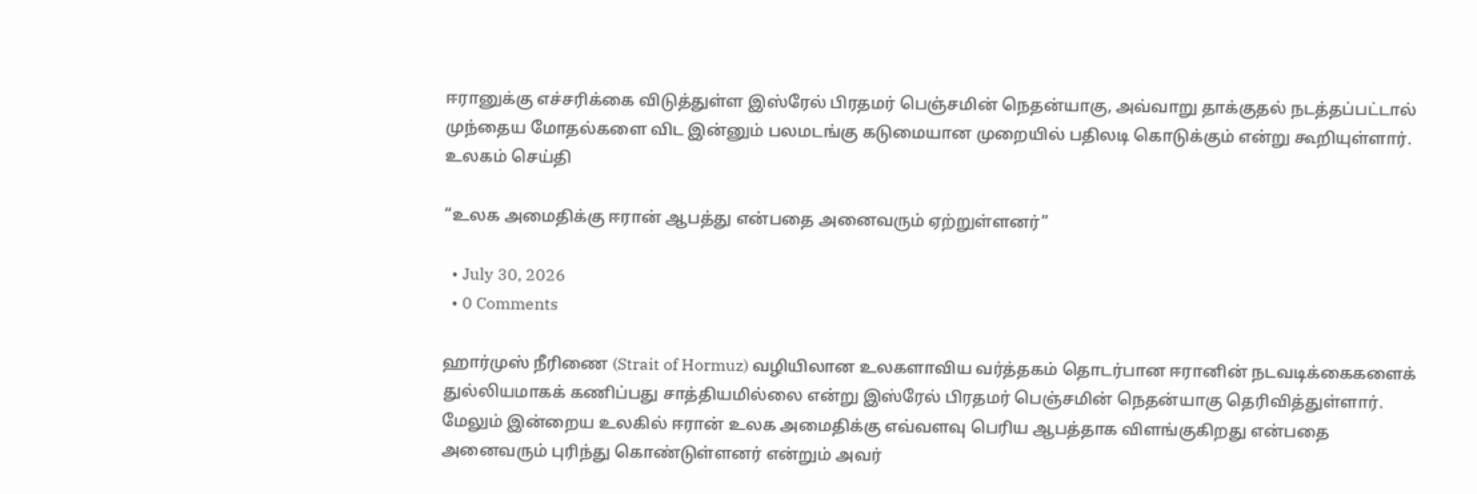ஈரானுக்கு எச்சரிக்கை விடுத்துள்ள இஸ்ரேல் பிரதமர் பெஞ்சமின் நெதன்யாகு, அவ்வாறு தாக்குதல் நடத்தப்பட்டால் முந்தைய மோதல்களை விட இன்னும் பலமடங்கு கடுமையான முறையில் பதிலடி கொடுக்கும் என்று கூறியுள்ளார். உலகம் செய்தி

“உலக அமைதிக்கு ஈரான் ஆபத்து என்பதை அனைவரும் ஏற்றுள்ளனர்”

  • July 30, 2026
  • 0 Comments

ஹார்முஸ் நீரிணை (Strait of Hormuz) வழியிலான உலகளாவிய வர்த்தகம் தொடர்பான ஈரானின் நடவடிக்கைகளைக் துல்லியமாகக் கணிப்பது சாத்தியமில்லை என்று இஸ்ரேல் பிரதமர் பெஞ்சமின் நெதன்யாகு தெரிவித்துள்ளார். மேலும் இன்றைய உலகில் ஈரான் உலக அமைதிக்கு எவ்வளவு பெரிய ஆபத்தாக விளங்குகிறது என்பதை அனைவரும் புரிந்து கொண்டுள்ளனர் என்றும் அவர்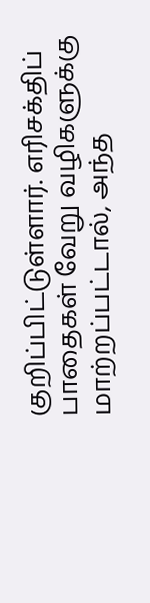குறிப்பிட்டுள்ளார். எரிசக்திப் பாதைகள் வேறு வழிகளுக்கு மாற்றப்பட்டால், அந்த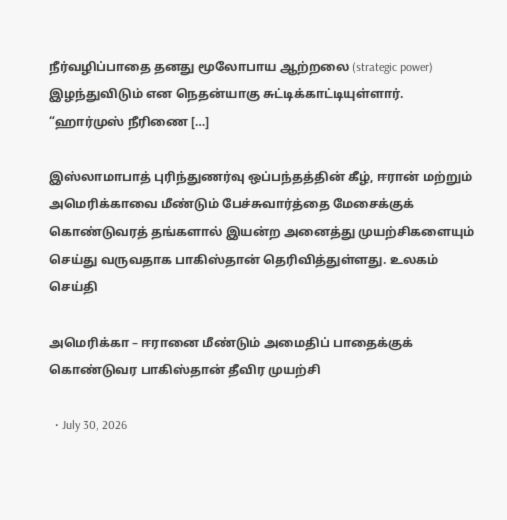நீர்வழிப்பாதை தனது மூலோபாய ஆற்றலை (strategic power) இழந்துவிடும் என நெதன்யாகு சுட்டிக்காட்டியுள்ளார். “ஹார்முஸ் நீரிணை […]

இஸ்லாமாபாத் புரிந்துணர்வு ஒப்பந்தத்தின் கீழ், ஈரான் மற்றும் அமெரிக்காவை மீண்டும் பேச்சுவார்த்தை மேசைக்குக் கொண்டுவரத் தங்களால் இயன்ற அனைத்து முயற்சிகளையும் செய்து வருவதாக பாகிஸ்தான் தெரிவித்துள்ளது. உலகம் செய்தி

அமெரிக்கா – ஈரானை மீண்டும் அமைதிப் பாதைக்குக் கொண்டுவர பாகிஸ்தான் தீவிர முயற்சி

  • July 30, 2026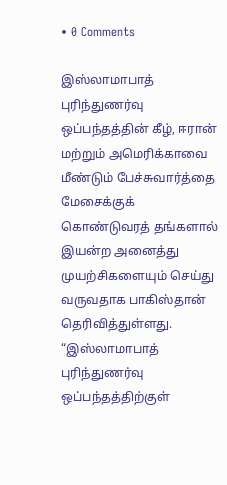• 0 Comments

இஸ்லாமாபாத் புரிந்துணர்வு ஒப்பந்தத்தின் கீழ், ஈரான் மற்றும் அமெரிக்காவை மீண்டும் பேச்சுவார்த்தை மேசைக்குக் கொண்டுவரத் தங்களால் இயன்ற அனைத்து முயற்சிகளையும் செய்து வருவதாக பாகிஸ்தான் தெரிவித்துள்ளது. “இஸ்லாமாபாத் புரிந்துணர்வு ஒப்பந்தத்திற்குள்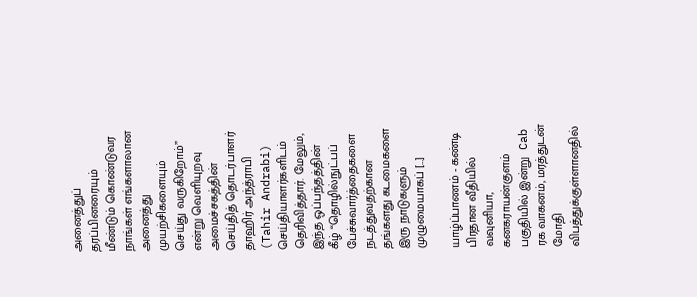அனைத்துப் தரப்பினரையும் மீண்டும் கொண்டுவர நாங்கள் எங்களாலான அனைத்து முயற்சிகளையும் செய்து வருகிறோம்” என்று வெளியுறவு அமைச்சகத்தின் செய்தித் தொடர்பாளர் தாஹிர் அந்த்ராபி (Tahir Andrabi) செய்தியாளர்களிடம் தெரிவித்தார். மேலும், இந்த ஒப்பந்தத்தின் கீழ் “தொழில்நுட்பப் பேச்சுவார்த்தைகளை நடத்துவதற்கான தங்களது கடமைகளை இரு நாடுகளும் முழுமையாகப் […]

யாழ்ப்பாணம் - கண்டி பிரதான வீதியில் வவுனியா, கனகராயன்குளம் பகுதியில் இன்று  Cab ரக வாகனம், மரத்துடன் மோதி விபத்துக்குள்ளானதில்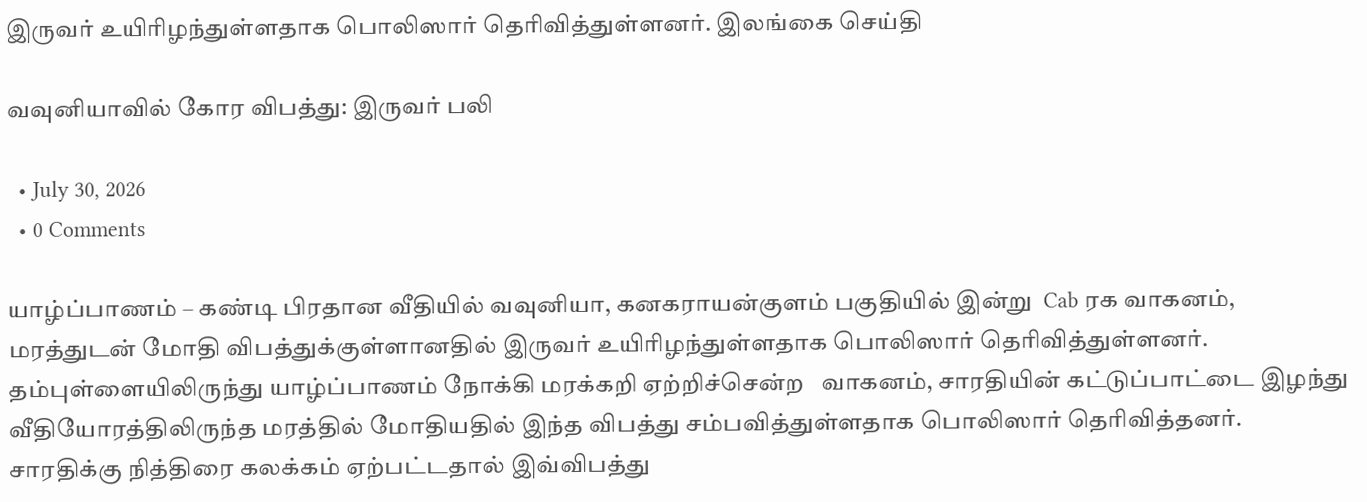இருவர் உயிரிழந்துள்ளதாக பொலிஸார் தெரிவித்துள்ளனர். இலங்கை செய்தி

வவுனியாவில் கோர விபத்து: இருவர் பலி

  • July 30, 2026
  • 0 Comments

யாழ்ப்பாணம் – கண்டி பிரதான வீதியில் வவுனியா, கனகராயன்குளம் பகுதியில் இன்று  Cab ரக வாகனம், மரத்துடன் மோதி விபத்துக்குள்ளானதில் இருவர் உயிரிழந்துள்ளதாக பொலிஸார் தெரிவித்துள்ளனர். தம்புள்ளையிலிருந்து யாழ்ப்பாணம் நோக்கி மரக்கறி ஏற்றிச்சென்ற   வாகனம், சாரதியின் கட்டுப்பாட்டை இழந்து வீதியோரத்திலிருந்த மரத்தில் மோதியதில் இந்த விபத்து சம்பவித்துள்ளதாக பொலிஸார் தெரிவித்தனர். சாரதிக்கு நித்திரை கலக்கம் ஏற்பட்டதால் இவ்விபத்து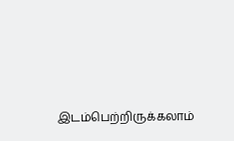இடம்பெற்றிருக்கலாம்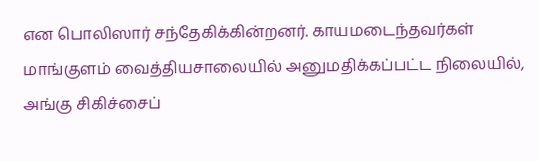என பொலிஸார் சந்தேகிக்கின்றனர். காயமடைந்தவர்கள் மாங்குளம் வைத்தியசாலையில் அனுமதிக்கப்பட்ட நிலையில், அங்கு சிகிச்சைப்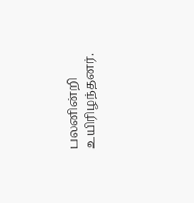பலனின்றி உயிரிழந்தனர்.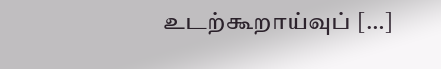உடற்கூறாய்வுப் […]